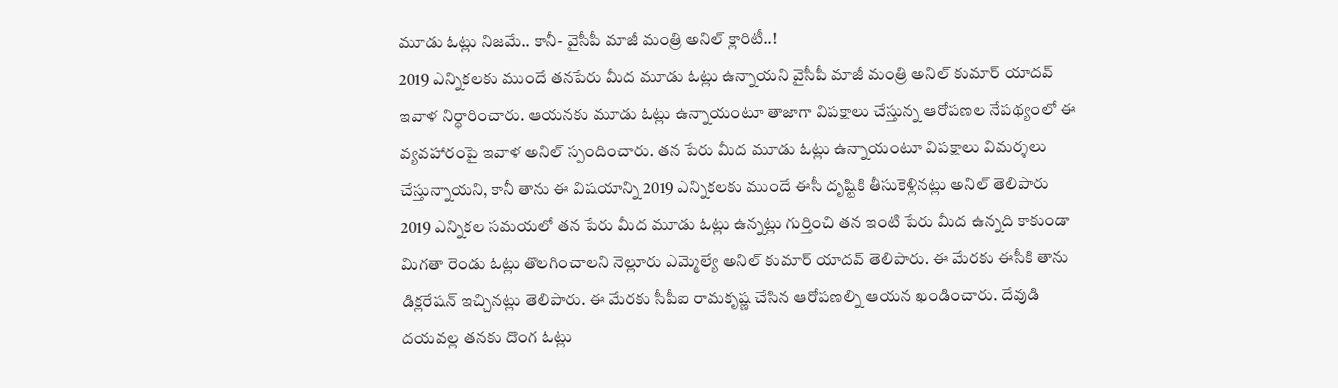మూడు ఓట్లు నిజమే.. కానీ- వైసీపీ మాజీ మంత్రి అనిల్ క్లారిటీ..!
2019 ఎన్నికలకు ముందే తనపేరు మీద మూడు ఓట్లు ఉన్నాయని వైసీపీ మాజీ మంత్రి అనిల్ కుమార్ యాదవ్ ఇవాళ నిర్ధారించారు. ఆయనకు మూడు ఓట్లు ఉన్నాయంటూ తాజాగా విపక్షాలు చేస్తున్న ఆరోపణల నేపథ్యంలో ఈ వ్యవహారంపై ఇవాళ అనిల్ స్పందించారు. తన పేరు మీద మూడు ఓట్లు ఉన్నాయంటూ విపక్షాలు విమర్శలు చేస్తున్నాయని, కానీ తాను ఈ విషయాన్ని 2019 ఎన్నికలకు ముందే ఈసీ దృష్టికి తీసుకెళ్లినట్లు అనిల్ తెలిపారు
2019 ఎన్నికల సమయలో తన పేరు మీద మూడు ఓట్లు ఉన్నట్లు గుర్తించి తన ఇంటి పేరు మీద ఉన్నది కాకుండా మిగతా రెండు ఓట్లు తొలగించాలని నెల్లూరు ఎమ్మెల్యే అనిల్ కుమార్ యాదవ్ తెలిపారు. ఈ మేరకు ఈసీకి తాను డిక్లరేషన్ ఇచ్చినట్లు తెలిపారు. ఈ మేరకు సీపీఐ రామకృష్ణ చేసిన ఆరోపణల్ని ఆయన ఖండించారు. దేవుడి దయవల్ల తనకు దొంగ ఓట్లు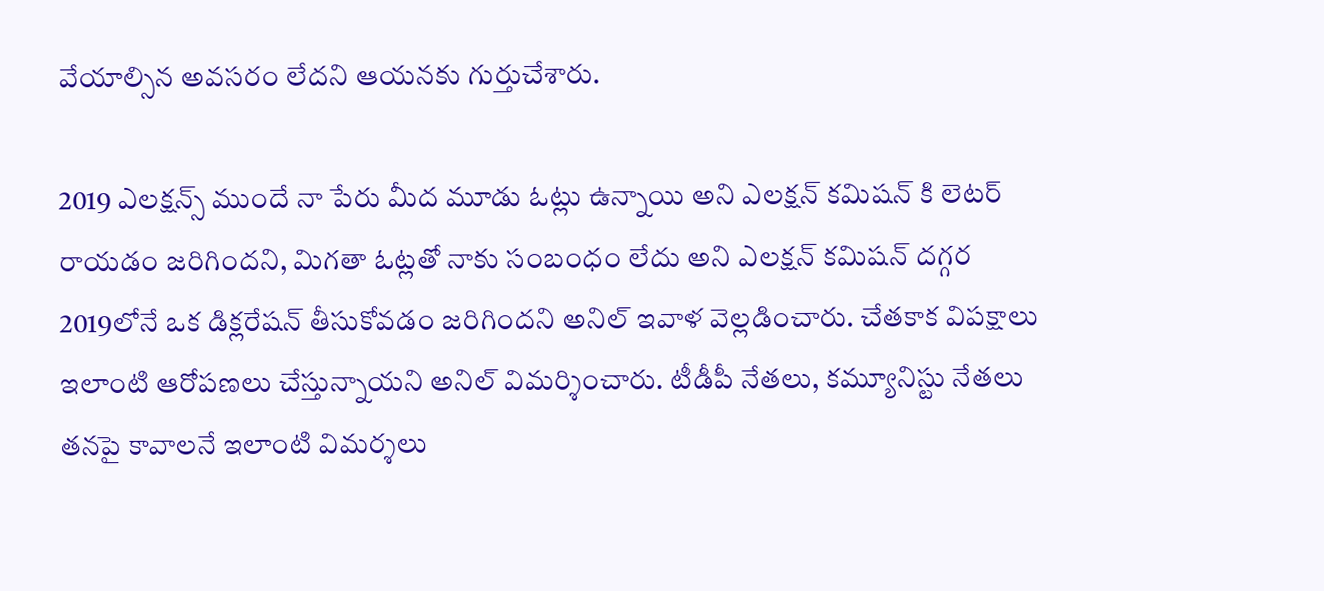వేయాల్సిన అవసరం లేదని ఆయనకు గుర్తుచేశారు.

2019 ఎలక్షన్స్ ముందే నా పేరు మీద మూడు ఓట్లు ఉన్నాయి అని ఎలక్షన్ కమిషన్ కి లెటర్ రాయడం జరిగిందని, మిగతా ఓట్లతో నాకు సంబంధం లేదు అని ఎలక్షన్ కమిషన్ దగ్గర 2019లోనే ఒక డిక్లరేషన్ తీసుకోవడం జరిగిందని అనిల్ ఇవాళ వెల్లడించారు. చేతకాక విపక్షాలు ఇలాంటి ఆరోపణలు చేస్తున్నాయని అనిల్ విమర్శించారు. టీడీపీ నేతలు, కమ్యూనిస్టు నేతలు తనపై కావాలనే ఇలాంటి విమర్శలు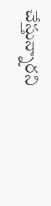చేస్తున్నారని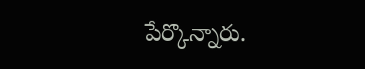పేర్కొన్నారు.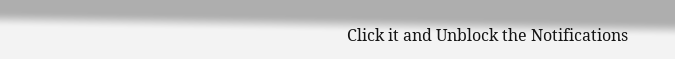Click it and Unblock the Notifications